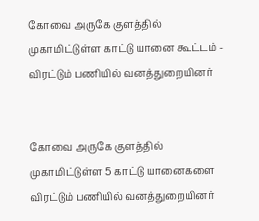கோவை அருகே குளத்தில் முகாமிட்டுள்ள காட்டு யானை கூட்டம் - விரட்டும் பணியில் வனத்துறையினர்


கோவை அருகே குளத்தில் முகாமிட்டுள்ள 5 காட்டு யானைகளை விரட்டும் பணியில் வனத்துறையினர்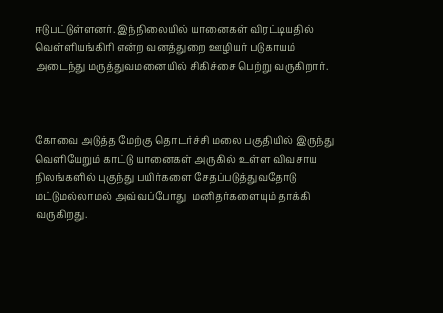ஈடுபட்டுள்ளனர். இந்நிலையில் யானைகள் விரட்டியதில் வெள்ளியங்கிரி என்ற வனத்துறை ஊழியர் படுகாயம் அடைந்து மருத்துவமனையில் சிகிச்சை பெற்று வருகிறார்.



கோவை அடுத்த மேற்கு தொடர்ச்சி மலை பகுதியில் இருந்து வெளியேறும் காட்டு யானைகள் அருகில் உள்ள விவசாய நிலங்களில் புகுந்து பயிர்களை சேதப்படுத்துவதோடு மட்டுமல்லாமல் அவ்வப்போது  மனிதர்களையும் தாக்கி வருகிறது.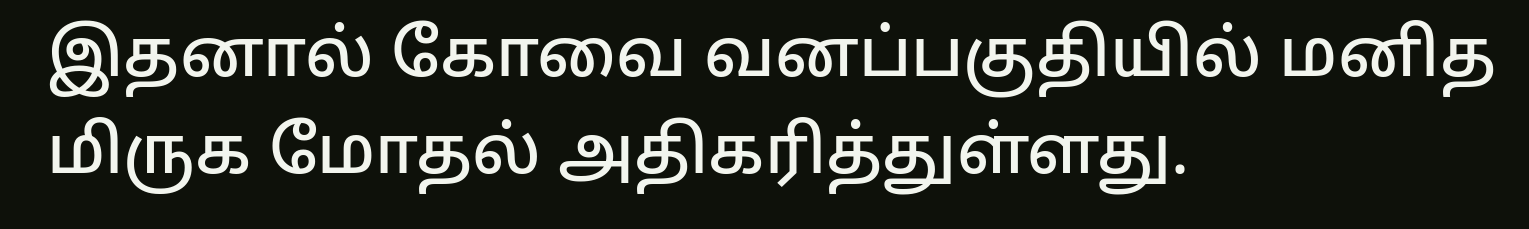இதனால் கோவை வனப்பகுதியில் மனித மிருக மோதல் அதிகரித்துள்ளது.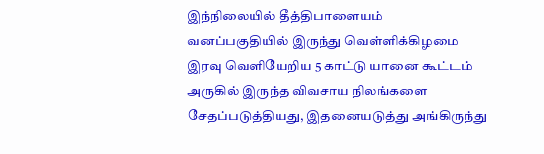இந்நிலையில் தீத்திபாளையம் வனப்பகுதியில் இருந்து வெள்ளிக்கிழமை இரவு வெளியேறிய 5 காட்டு யானை கூட்டம் அருகில் இருந்த விவசாய நிலங்களை சேதப்படுத்தியது, இதனையடுத்து அங்கிருந்து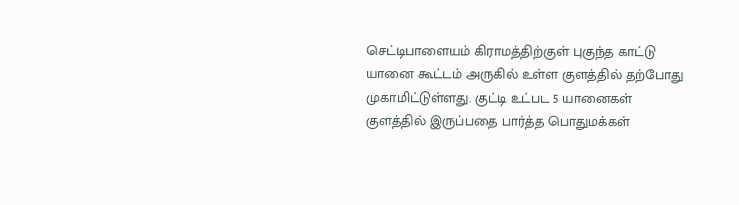செட்டிபாளையம் கிராமத்திற்குள் புகுந்த காட்டு யானை கூட்டம் அருகில் உள்ள குளத்தில் தற்போது முகாமிட்டுள்ளது. குட்டி உட்பட 5 யானைகள் குளத்தில் இருப்பதை பார்த்த பொதுமக்கள்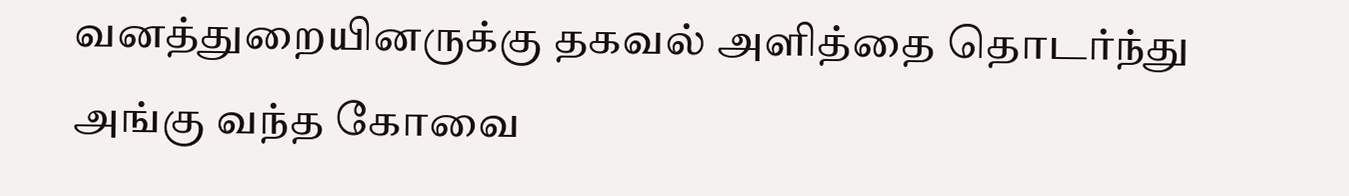வனத்துறையினருக்கு தகவல் அளித்தை தொடர்ந்து அங்கு வந்த கோவை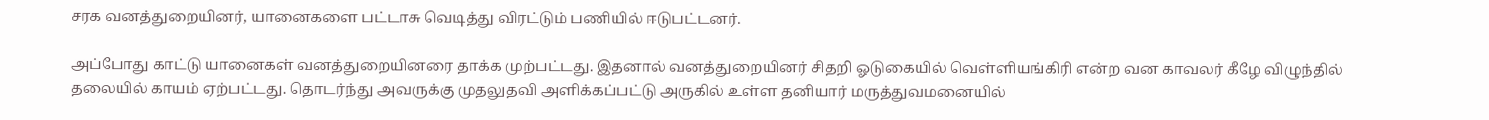சரக வனத்துறையினர், யானைகளை பட்டாசு வெடித்து விரட்டும் பணியில் ஈடுபட்டனர்.

அப்போது காட்டு யானைகள் வனத்துறையினரை தாக்க முற்பட்டது. இதனால் வனத்துறையினர் சிதறி ஓடுகையில் வெள்ளியங்கிரி என்ற வன காவலர் கீழே விழுந்தில் தலையில் காயம் ஏற்பட்டது. தொடர்ந்து அவருக்கு முதலுதவி அளிக்கப்பட்டு அருகில் உள்ள தனியார் மருத்துவமனையில்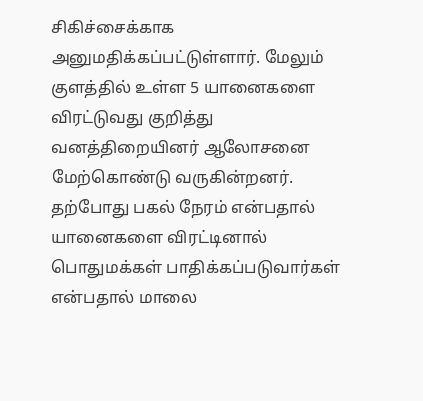சிகிச்சைக்காக அனுமதிக்கப்பட்டுள்ளார். மேலும் குளத்தில் உள்ள 5 யானைகளை விரட்டுவது குறித்து வனத்திறையினர் ஆலோசனை மேற்கொண்டு வருகின்றனர். தற்போது பகல் நேரம் என்பதால் யானைகளை விரட்டினால் பொதுமக்கள் பாதிக்கப்படுவார்கள் என்பதால் மாலை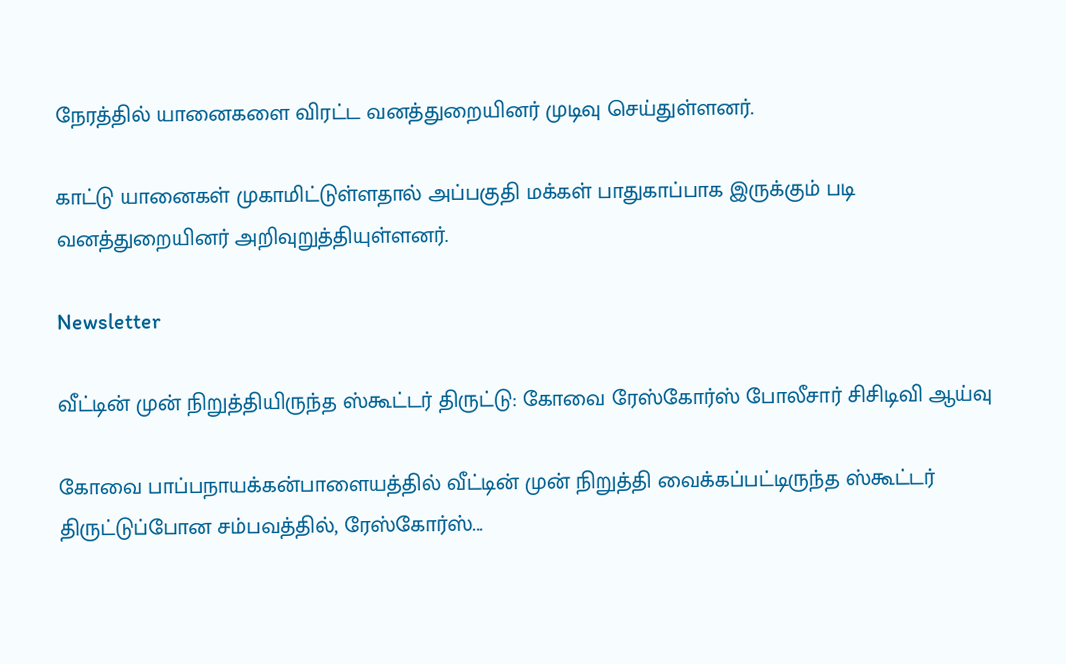நேரத்தில் யானைகளை விரட்ட வனத்துறையினர் முடிவு செய்துள்ளனர்.

காட்டு யானைகள் முகாமிட்டுள்ளதால் அப்பகுதி மக்கள் பாதுகாப்பாக இருக்கும் படி வனத்துறையினர் அறிவுறுத்தியுள்ளனர்.

Newsletter

வீட்டின் முன் நிறுத்தியிருந்த ஸ்கூட்டர் திருட்டு: கோவை ரேஸ்கோர்ஸ் போலீசார் சிசிடிவி ஆய்வு

கோவை பாப்பநாயக்கன்பாளையத்தில் வீட்டின் முன் நிறுத்தி வைக்கப்பட்டிருந்த ஸ்கூட்டர் திருட்டுப்போன சம்பவத்தில், ரேஸ்கோர்ஸ்...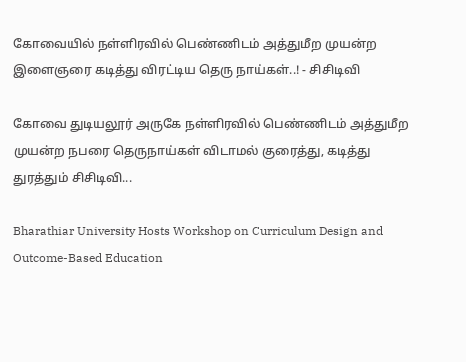கோவையில் நள்ளிரவில் பெண்ணிடம் அத்துமீற முயன்ற இளைஞரை கடித்து விரட்டிய தெரு நாய்கள்..! - சிசிடிவி

கோவை துடியலூர் அருகே நள்ளிரவில் பெண்ணிடம் அத்துமீற முயன்ற நபரை தெருநாய்கள் விடாமல் குரைத்து, கடித்து துரத்தும் சிசிடிவி...

Bharathiar University Hosts Workshop on Curriculum Design and Outcome-Based Education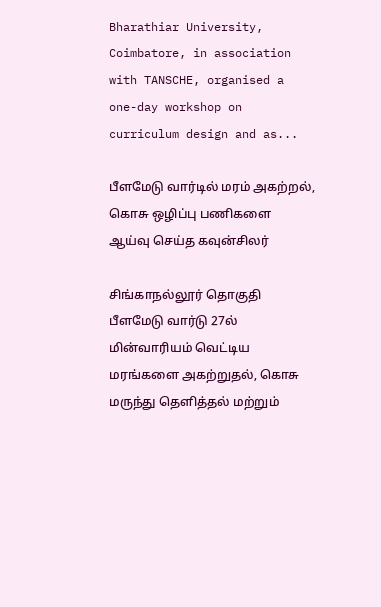Bharathiar University, Coimbatore, in association with TANSCHE, organised a one-day workshop on curriculum design and as...

பீளமேடு வார்டில் மரம் அகற்றல், கொசு ஒழிப்பு பணிகளை ஆய்வு செய்த கவுன்சிலர்

சிங்காநல்லூர் தொகுதி பீளமேடு வார்டு 27ல் மின்வாரியம் வெட்டிய மரங்களை அகற்றுதல், கொசு மருந்து தெளித்தல் மற்றும்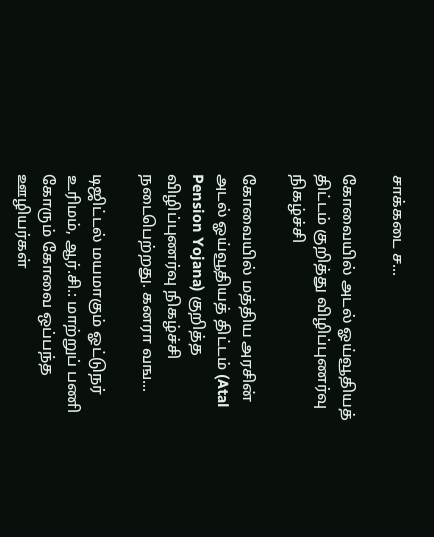சாக்கடை ச...

கோவையில் அடல் ஓய்வூதியத் திட்டம் குறித்து விழிப்புணர்வு நிகழ்ச்சி

கோவையில் மத்திய அரசின் அடல் ஓய்வூதியத் திட்டம் (Atal Pension Yojana) குறித்த விழிப்புணர்வு நிகழ்ச்சி நடைபெற்றது. கனரா வங...

டிஜிட்டல் மயமாகும் ஓட்டுநர் உரிமம், ஆர்.சி.: மாற்றுப் பணி கோரும் கோவை ஒப்பந்த ஊழியர்கள்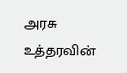அரசு உத்தரவின்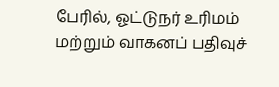பேரில், ஓட்டுநர் உரிமம் மற்றும் வாகனப் பதிவுச்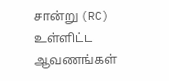சான்று (RC) உள்ளிட்ட ஆவணங்கள்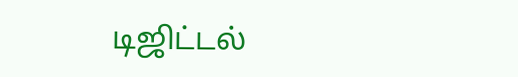டிஜிட்டல்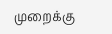முறைக்கு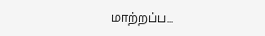மாற்றப்ப...